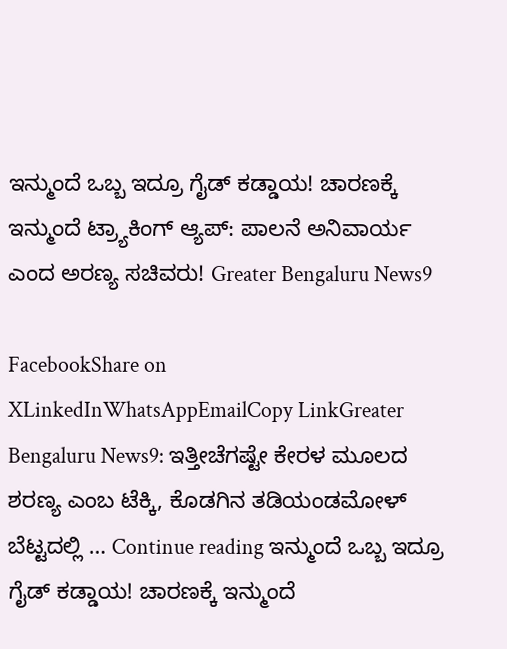ಇನ್ಮುಂದೆ ಒಬ್ಬ ಇದ್ರೂ ಗೈಡ್ ಕಡ್ಡಾಯ! ಚಾರಣಕ್ಕೆ ಇನ್ಮುಂದೆ ಟ್ರ್ಯಾಕಿಂಗ್ ಆ್ಯಪ್: ಪಾಲನೆ ಅನಿವಾರ್ಯ ಎಂದ ಅರಣ್ಯ ಸಚಿವರು! Greater Bengaluru News9

FacebookShare on XLinkedInWhatsAppEmailCopy LinkGreater Bengaluru News9: ಇತ್ತೀಚೆಗಷ್ಟೇ ಕೇರಳ ಮೂಲದ ಶರಣ್ಯ ಎಂಬ ಟೆಕ್ಕಿ, ಕೊಡಗಿನ ತಡಿಯಂಡಮೋಳ್ ಬೆಟ್ಟದಲ್ಲಿ … Continue reading ಇನ್ಮುಂದೆ ಒಬ್ಬ ಇದ್ರೂ ಗೈಡ್ ಕಡ್ಡಾಯ! ಚಾರಣಕ್ಕೆ ಇನ್ಮುಂದೆ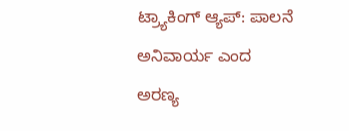ಟ್ರ್ಯಾಕಿಂಗ್ ಆ್ಯಪ್: ಪಾಲನೆ ಅನಿವಾರ್ಯ ಎಂದ ಅರಣ್ಯ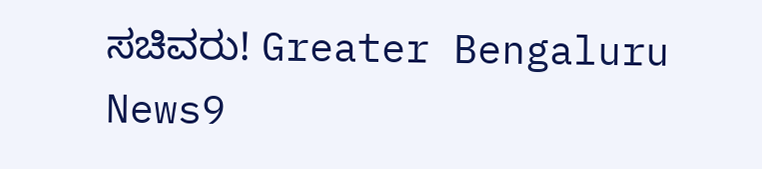ಸಚಿವರು! Greater Bengaluru News9